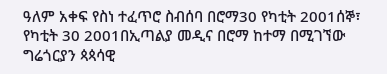ዓለም አቀፍ የስነ ተፈጥሮ ስብሰባ በሮማ30 የካቲት 2001ሰኞ፣ የካቲት 30 2001በኢጣልያ መዲና በሮማ ከተማ በሚገኘው ግሬጎርያን ጳጳሳዊ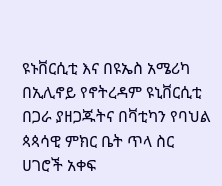ዩኑቨርሲቲ እና በዩኤስ አሜሪካ በኢሊኖይ የኖትረዳም ዩኒቨርሲቲ በጋራ ያዘጋጁትና በቫቲካን የባህል ጳጳሳዊ ምክር ቤት ጥላ ስር ሀገሮች አቀፍ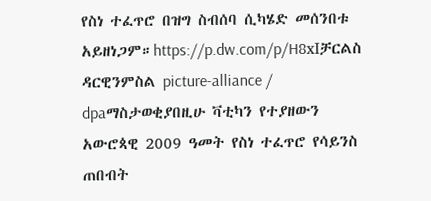የስነ ተፈጥሮ በዝግ ስብሰባ ሲካሄድ መሰንበቱ አይዘነጋም።https://p.dw.com/p/H8xIቻርልስ ዳርዊንምስል picture-alliance / dpaማስታወቂያበዚሁ ቫቲካን የተያዘውን አውሮጳዊ 2009 ዓመት የስነ ተፈጥሮ የሳይንስ ጠበብት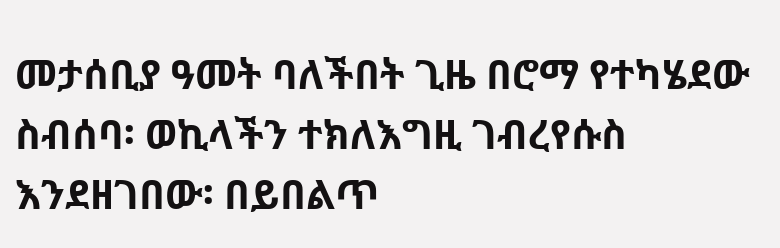መታሰቢያ ዓመት ባለችበት ጊዜ በሮማ የተካሄደው ስብሰባ፡ ወኪላችን ተክለእግዚ ገብረየሱስ እንደዘገበው፡ በይበልጥ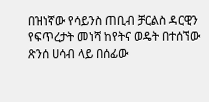በዝነኛው የሳይንስ ጠቢብ ቻርልስ ዳርዊን የፍጥረታት መነሻ ከየትና ወዴት በተሰኘው ጽንሰ ሀሳብ ላይ በሰፊው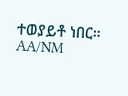ተወያይቶ ነበር። AA/NM